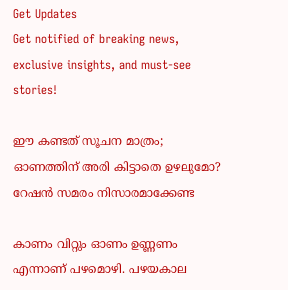Get Updates
Get notified of breaking news, exclusive insights, and must-see stories!

ഈ കണ്ടത് സൂചന മാത്രം; ഓണത്തിന് അരി കിട്ടാതെ ഉഴലുമോ? റേഷന്‍ സമരം നിസാരമാക്കേണ്ട

കാണം വിറ്റും ഓണം ഉണ്ണണം എന്നാണ് പഴമൊഴി. പഴയകാല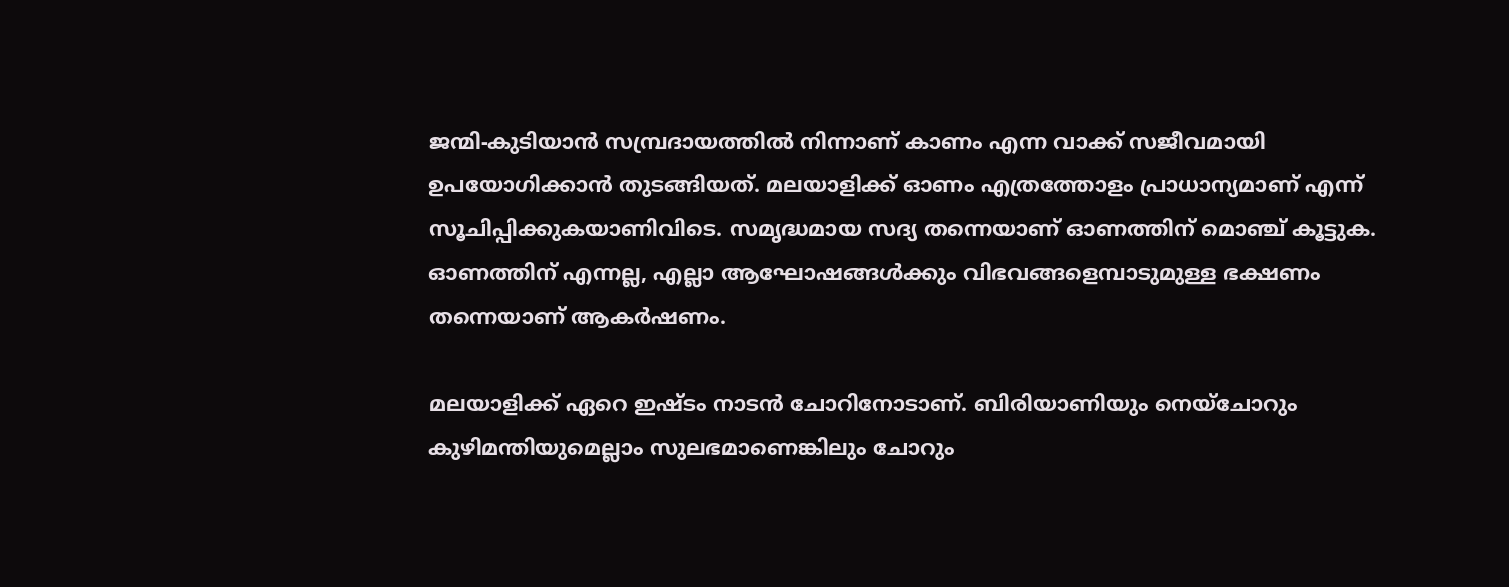ജന്മി-കുടിയാന്‍ സമ്പ്രദായത്തില്‍ നിന്നാണ് കാണം എന്ന വാക്ക് സജീവമായി ഉപയോഗിക്കാന്‍ തുടങ്ങിയത്. മലയാളിക്ക് ഓണം എത്രത്തോളം പ്രാധാന്യമാണ് എന്ന് സൂചിപ്പിക്കുകയാണിവിടെ. സമൃദ്ധമായ സദ്യ തന്നെയാണ് ഓണത്തിന് മൊഞ്ച് കൂട്ടുക. ഓണത്തിന് എന്നല്ല, എല്ലാ ആഘോഷങ്ങള്‍ക്കും വിഭവങ്ങളെമ്പാടുമുള്ള ഭക്ഷണം തന്നെയാണ് ആകര്‍ഷണം.

മലയാളിക്ക് ഏറെ ഇഷ്ടം നാടന്‍ ചോറിനോടാണ്. ബിരിയാണിയും നെയ്‌ചോറും കുഴിമന്തിയുമെല്ലാം സുലഭമാണെങ്കിലും ചോറും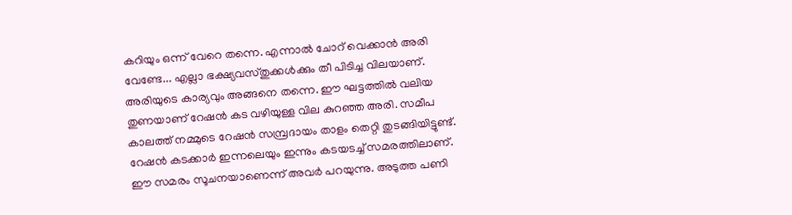കറിയും ഒന്ന് വേറെ തന്നെ. എന്നാല്‍ ചോറ് വെക്കാന്‍ അരി വേണ്ടേ... എല്ലാ ഭക്ഷ്യവസ്തുക്കള്‍ക്കും തീ പിടിച്ച വിലയാണ്. അരിയുടെ കാര്യവും അങ്ങനെ തന്നെ. ഈ ഘട്ടത്തില്‍ വലിയ തുണയാണ് റേഷന്‍ കട വഴിയുള്ള വില കുറഞ്ഞ അരി. സമീപ കാലത്ത് നമ്മുടെ റേഷന്‍ സമ്പ്രദായം താളം തെറ്റി തുടങ്ങിയിട്ടുണ്ട്. റേഷന്‍ കടക്കാര്‍ ഇന്നലെയും ഇന്നും കടയടച്ച് സമരത്തിലാണ്. ഈ സമരം സൂചനയാണെന്ന് അവര്‍ പറയുന്നു. അടുത്ത പണി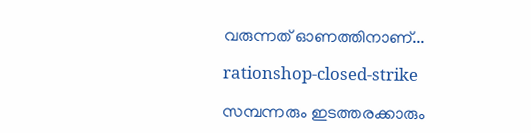വരുന്നത് ഓണത്തിനാണ്...

rationshop-closed-strike

സമ്പന്നരും ഇടത്തരക്കാരും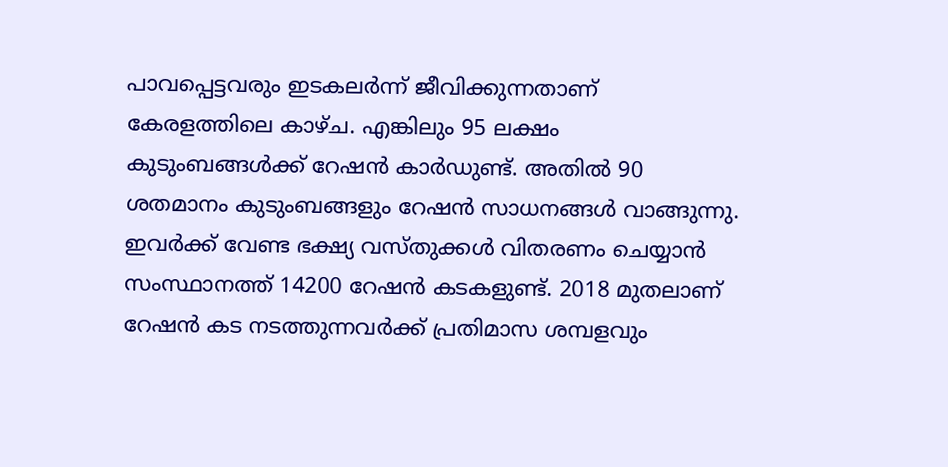പാവപ്പെട്ടവരും ഇടകലര്‍ന്ന് ജീവിക്കുന്നതാണ് കേരളത്തിലെ കാഴ്ച. എങ്കിലും 95 ലക്ഷം കുടുംബങ്ങള്‍ക്ക് റേഷന്‍ കാര്‍ഡുണ്ട്. അതില്‍ 90 ശതമാനം കുടുംബങ്ങളും റേഷന്‍ സാധനങ്ങള്‍ വാങ്ങുന്നു. ഇവര്‍ക്ക് വേണ്ട ഭക്ഷ്യ വസ്തുക്കള്‍ വിതരണം ചെയ്യാന്‍ സംസ്ഥാനത്ത് 14200 റേഷന്‍ കടകളുണ്ട്. 2018 മുതലാണ് റേഷന്‍ കട നടത്തുന്നവര്‍ക്ക് പ്രതിമാസ ശമ്പളവും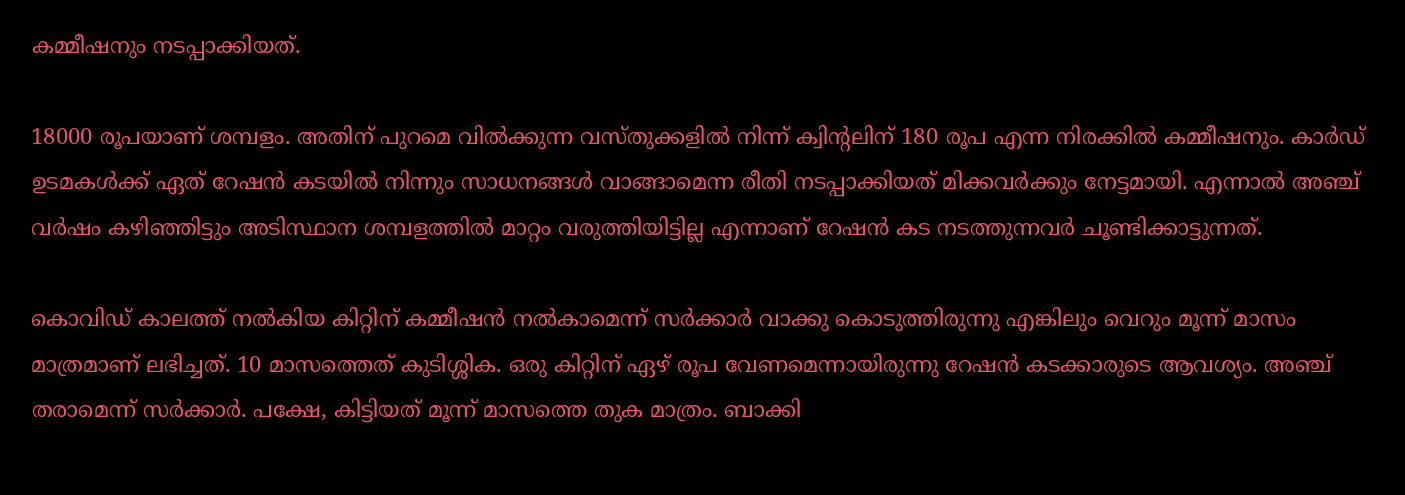കമ്മീഷനും നടപ്പാക്കിയത്.

18000 രൂപയാണ് ശമ്പളം. അതിന് പുറമെ വില്‍ക്കുന്ന വസ്തുക്കളില്‍ നിന്ന് ക്വിന്റലിന് 180 രൂപ എന്ന നിരക്കില്‍ കമ്മീഷനും. കാര്‍ഡ് ഉടമകള്‍ക്ക് ഏത് റേഷന്‍ കടയില്‍ നിന്നും സാധനങ്ങള്‍ വാങ്ങാമെന്ന രീതി നടപ്പാക്കിയത് മിക്കവര്‍ക്കും നേട്ടമായി. എന്നാല്‍ അഞ്ച് വര്‍ഷം കഴിഞ്ഞിട്ടും അടിസ്ഥാന ശമ്പളത്തില്‍ മാറ്റം വരുത്തിയിട്ടില്ല എന്നാണ് റേഷന്‍ കട നടത്തുന്നവര്‍ ചൂണ്ടിക്കാട്ടുന്നത്.

കൊവിഡ് കാലത്ത് നല്‍കിയ കിറ്റിന് കമ്മീഷന്‍ നല്‍കാമെന്ന് സര്‍ക്കാര്‍ വാക്കു കൊടുത്തിരുന്നു എങ്കിലും വെറും മൂന്ന് മാസം മാത്രമാണ് ലഭിച്ചത്. 10 മാസത്തെത് കുടിശ്ശിക. ഒരു കിറ്റിന് ഏഴ് രൂപ വേണമെന്നായിരുന്നു റേഷന്‍ കടക്കാരുടെ ആവശ്യം. അഞ്ച് തരാമെന്ന് സര്‍ക്കാര്‍. പക്ഷേ, കിട്ടിയത് മൂന്ന് മാസത്തെ തുക മാത്രം. ബാക്കി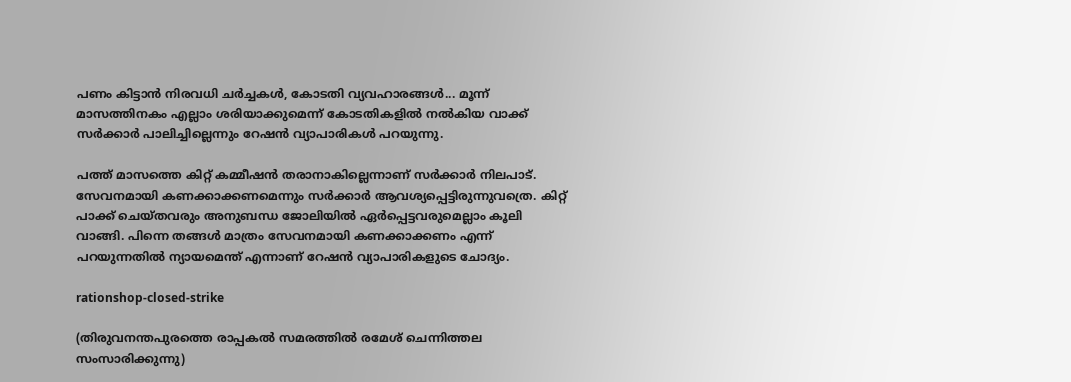പണം കിട്ടാന്‍ നിരവധി ചര്‍ച്ചകള്‍, കോടതി വ്യവഹാരങ്ങള്‍... മൂന്ന് മാസത്തിനകം എല്ലാം ശരിയാക്കുമെന്ന് കോടതികളില്‍ നല്‍കിയ വാക്ക് സര്‍ക്കാര്‍ പാലിച്ചില്ലെന്നും റേഷന്‍ വ്യാപാരികള്‍ പറയുന്നു.

പത്ത് മാസത്തെ കിറ്റ് കമ്മീഷന്‍ തരാനാകില്ലെന്നാണ് സര്‍ക്കാര്‍ നിലപാട്. സേവനമായി കണക്കാക്കണമെന്നും സര്‍ക്കാര്‍ ആവശ്യപ്പെട്ടിരുന്നുവത്രെ. കിറ്റ് പാക്ക് ചെയ്തവരും അനുബന്ധ ജോലിയില്‍ ഏര്‍പ്പെട്ടവരുമെല്ലാം കൂലി വാങ്ങി. പിന്നെ തങ്ങള്‍ മാത്രം സേവനമായി കണക്കാക്കണം എന്ന് പറയുന്നതില്‍ ന്യായമെന്ത് എന്നാണ് റേഷന്‍ വ്യാപാരികളുടെ ചോദ്യം.

rationshop-closed-strike

(തിരുവനന്തപുരത്തെ രാപ്പകല്‍ സമരത്തില്‍ രമേശ് ചെന്നിത്തല സംസാരിക്കുന്നു)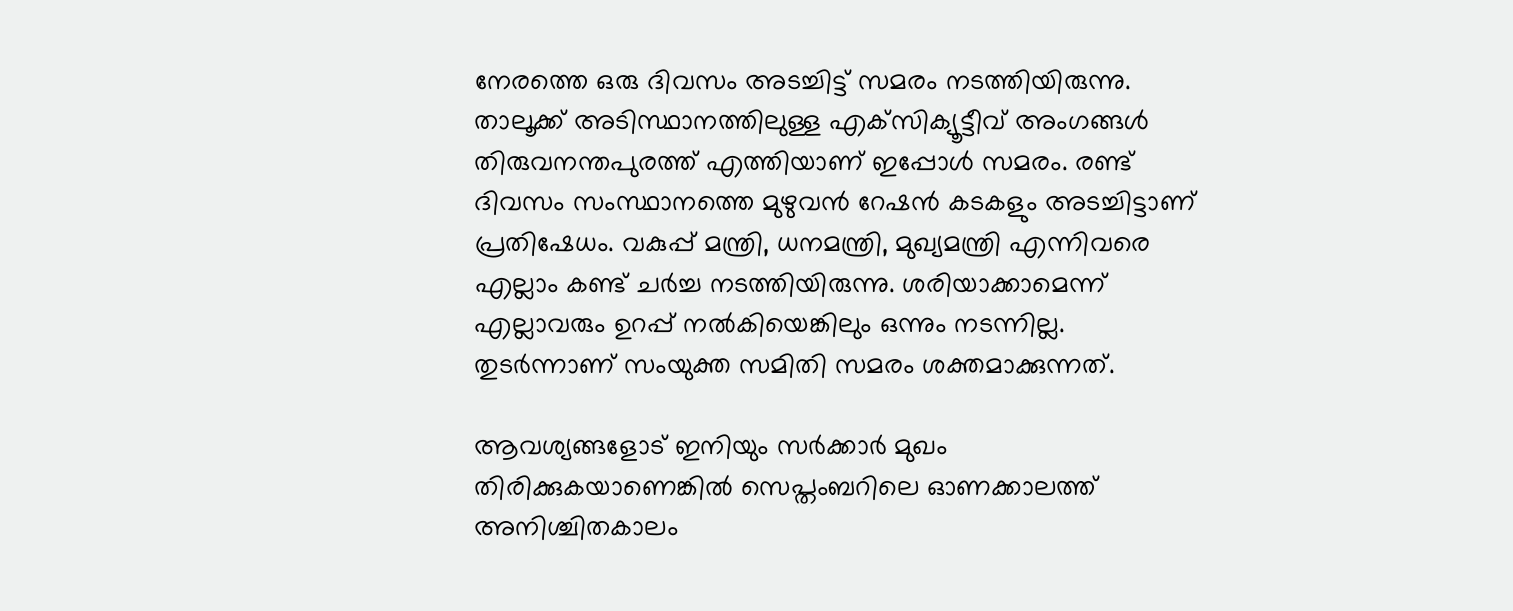നേരത്തെ ഒരു ദിവസം അടച്ചിട്ട് സമരം നടത്തിയിരുന്നു. താലൂക്ക് അടിസ്ഥാനത്തിലുള്ള എക്‌സിക്യൂട്ടീവ് അംഗങ്ങള്‍ തിരുവനന്തപുരത്ത് എത്തിയാണ് ഇപ്പോള്‍ സമരം. രണ്ട് ദിവസം സംസ്ഥാനത്തെ മുഴുവന്‍ റേഷന്‍ കടകളും അടച്ചിട്ടാണ് പ്രതിഷേധം. വകുപ്പ് മന്ത്രി, ധനമന്ത്രി, മുഖ്യമന്ത്രി എന്നിവരെ എല്ലാം കണ്ട് ചര്‍ച്ച നടത്തിയിരുന്നു. ശരിയാക്കാമെന്ന് എല്ലാവരും ഉറപ്പ് നല്‍കിയെങ്കിലും ഒന്നും നടന്നില്ല. തുടര്‍ന്നാണ് സംയുക്ത സമിതി സമരം ശക്തമാക്കുന്നത്.

ആവശ്യങ്ങളോട് ഇനിയും സര്‍ക്കാര്‍ മുഖം തിരിക്കുകയാണെങ്കില്‍ സെപ്തംബറിലെ ഓണക്കാലത്ത് അനിശ്ചിതകാലം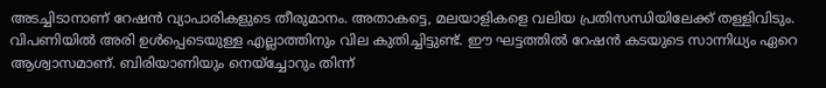അടച്ചിടാനാണ് റേഷന്‍ വ്യാപാരികളുടെ തീരുമാനം. അതാകട്ടെ, മലയാളികളെ വലിയ പ്രതിസന്ധിയിലേക്ക് തള്ളിവിടും. വിപണിയില്‍ അരി ഉള്‍പ്പെടെയുള്ള എല്ലാത്തിനും വില കുതിച്ചിട്ടുണ്ട്. ഈ ഘട്ടത്തില്‍ റേഷന്‍ കടയുടെ സാന്നിധ്യം ഏറെ ആശ്വാസമാണ്. ബിരിയാണിയും നെയ്‌ച്ചോറും തിന്ന്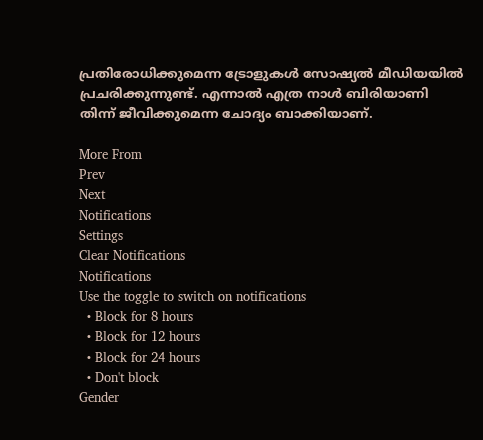പ്രതിരോധിക്കുമെന്ന ട്രോളുകള്‍ സോഷ്യല്‍ മീഡിയയില്‍ പ്രചരിക്കുന്നുണ്ട്. എന്നാല്‍ എത്ര നാള്‍ ബിരിയാണി തിന്ന് ജീവിക്കുമെന്ന ചോദ്യം ബാക്കിയാണ്.

More From
Prev
Next
Notifications
Settings
Clear Notifications
Notifications
Use the toggle to switch on notifications
  • Block for 8 hours
  • Block for 12 hours
  • Block for 24 hours
  • Don't block
Gender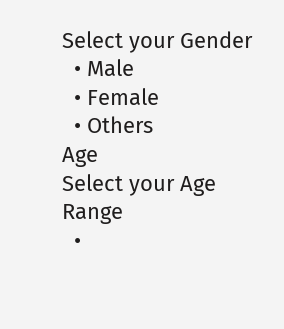Select your Gender
  • Male
  • Female
  • Others
Age
Select your Age Range
  •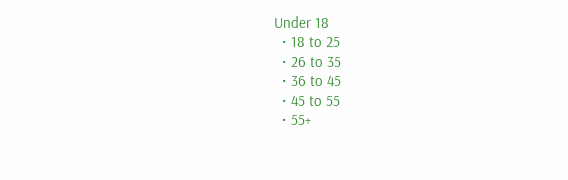Under 18
  • 18 to 25
  • 26 to 35
  • 36 to 45
  • 45 to 55
  • 55+